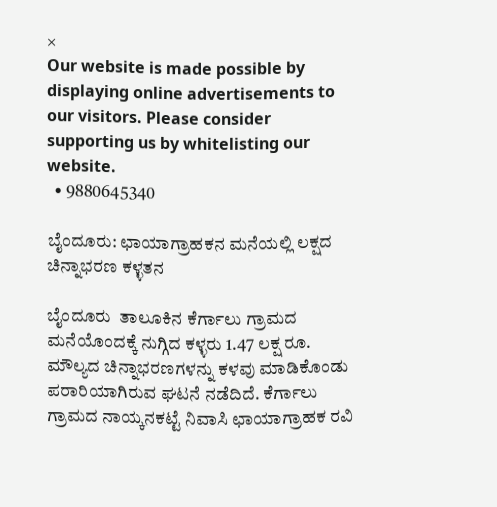×
Our website is made possible by displaying online advertisements to our visitors. Please consider supporting us by whitelisting our website.
  • 9880645340

ಬೈಂದೂರು: ಛಾಯಾಗ್ರಾಹಕನ ಮನೆಯಲ್ಲಿ ಲಕ್ಷದ ಚಿನ್ನಾಭರಣ ಕಳ್ಳತನ

ಬೈಂದೂರು  ತಾಲೂಕಿನ ಕೆರ್ಗಾಲು ಗ್ರಾಮದ ಮನೆಯೊಂದಕ್ಕೆ ನುಗ್ಗಿದ ಕಳ್ಳರು 1.47 ಲಕ್ಷ ರೂ. ಮೌಲ್ಯದ ಚಿನ್ನಾಭರಣಗಳನ್ನು ಕಳವು ಮಾಡಿಕೊಂಡು ಪರಾರಿಯಾಗಿರುವ ಘಟನೆ ನಡೆದಿದೆ. ಕೆರ್ಗಾಲು ಗ್ರಾಮದ ನಾಯ್ಕನಕಟ್ಟೆ ನಿವಾಸಿ ಛಾಯಾಗ್ರಾಹಕ ರವಿ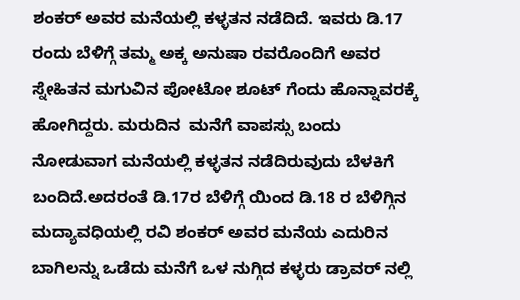ಶಂಕರ್ ಅವರ ಮನೆಯಲ್ಲಿ ಕಳ್ಳತನ ನಡೆದಿದೆ. ಇವರು ಡಿ.17 ರಂದು ಬೆಳಿಗ್ಗೆ ತಮ್ಮ ಅಕ್ಕ ಅನುಷಾ ರವರೊಂದಿಗೆ ಅವರ ಸ್ನೇಹಿತನ ಮಗುವಿನ ಪೋಟೋ ಶೂಟ್ ಗೆಂದು ಹೊನ್ನಾವರಕ್ಕೆ ಹೋಗಿದ್ದರು. ಮರುದಿನ  ಮನೆಗೆ ವಾಪಸ್ಸು ಬಂದು ನೋಡುವಾಗ ಮನೆಯಲ್ಲಿ ಕಳ್ಳತನ ನಡೆದಿರುವುದು ಬೆಳಕಿಗೆ ಬಂದಿದೆ.ಅದರಂತೆ ಡಿ.17ರ ಬೆಳಿಗ್ಗೆ ಯಿಂದ ಡಿ.18 ರ ಬೆಳಿಗ್ಗಿನ ಮದ್ಯಾವಧಿಯಲ್ಲಿ ರವಿ ಶಂಕರ್ ಅವರ ಮನೆಯ ಎದುರಿನ ಬಾಗಿಲನ್ನು ಒಡೆದು ಮನೆಗೆ ಒಳ ನುಗ್ಗಿದ ಕಳ್ಳರು ಡ್ರಾವರ್ ನಲ್ಲಿ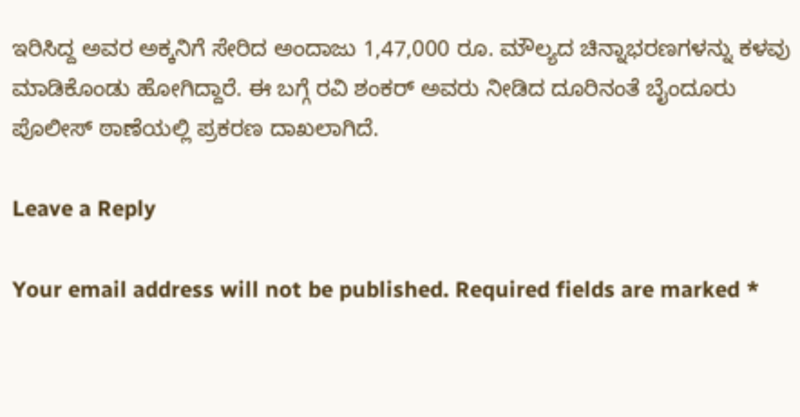ಇರಿಸಿದ್ದ ಅವರ ಅಕ್ಕನಿಗೆ ಸೇರಿದ ಅಂದಾಜು 1,47,000 ರೂ. ಮೌಲ್ಯದ ಚಿನ್ನಾಭರಣಗಳನ್ನು ಕಳವು ಮಾಡಿಕೊಂಡು ಹೋಗಿದ್ದಾರೆ. ಈ ಬಗ್ಗೆ ರವಿ ಶಂಕರ್ ಅವರು ನೀಡಿದ ದೂರಿನಂತೆ ಬೈಂದೂರು ಪೊಲೀಸ್ ಠಾಣೆಯಲ್ಲಿ ಪ್ರಕರಣ ದಾಖಲಾಗಿದೆ.

Leave a Reply

Your email address will not be published. Required fields are marked *